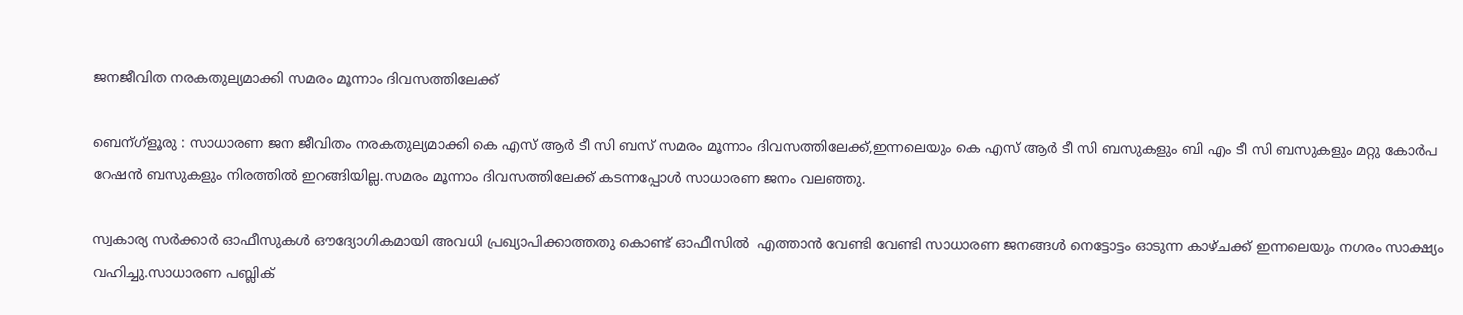ജനജീവിത നരകതുല്യമാക്കി സമരം മൂന്നാം ദിവസത്തിലേക്ക്

ബെന്ഗ്ളൂരു : സാധാരണ ജന ജീവിതം നരകതുല്യമാക്കി കെ എസ് ആര്‍ ടീ സി ബസ്‌ സമരം മൂന്നാം ദിവസത്തിലേക്ക്,ഇന്നലെയും കെ എസ് ആര്‍ ടീ സി ബസുകളും ബി എം ടീ സി ബസുകളും മറ്റു കോര്‍പ റേഷന്‍ ബസുകളും നിരത്തില്‍ ഇറങ്ങിയില്ല.സമരം മൂന്നാം ദിവസത്തിലേക്ക് കടന്നപ്പോള്‍ സാധാരണ ജനം വലഞ്ഞു.

സ്വകാര്യ സര്‍ക്കാര്‍ ഓഫീസുകള്‍ ഔദ്യോഗികമായി അവധി പ്രഖ്യാപിക്കാത്തതു കൊണ്ട് ഓഫീസില്‍  എത്താന്‍ വേണ്ടി വേണ്ടി സാധാരണ ജനങ്ങള്‍ നെട്ടോട്ടം ഓടുന്ന കാഴ്ചക്ക് ഇന്നലെയും നഗരം സാക്ഷ്യം വഹിച്ചു.സാധാരണ പബ്ലിക്‌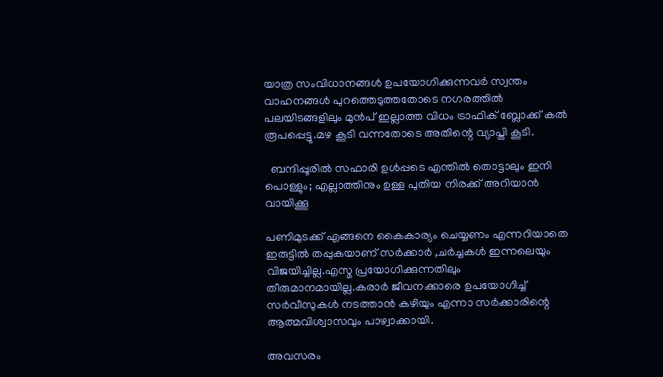യാത്ര സംവിധാനങ്ങള്‍ ഉപയോഗിക്കുന്നവര്‍ സ്വന്തം വാഹനങ്ങള്‍ പുറത്തെടുത്തതോടെ നഗരത്തില്‍ പലയിടങ്ങളിലും മുന്‍പ് ഇല്ലാത്ത വിധം ട്രാഫിക്‌ ബ്ലോക്ക് കല്‍ രൂപപ്പെട്ടു.മഴ കൂടി വന്നതോടെ അതിന്റെ വ്യാപ്തി കൂടി.

  ബന്ദിപ്പൂരിൽ സഫാരി ഉൾപ്പടെ എന്തിൽ തൊട്ടാലും ഇനി പൊള്ളും; എല്ലാത്തിനും ഉള്ള പുതിയ നിരക്ക് അറിയാൻ വായിക്കൂ

പണിമുടക്ക് എങ്ങനെ കൈകാര്യം ചെയ്യണം എന്നറിയാതെ ഇരുട്ടില്‍ തപ്പുകയാണ്‌ സര്‍ക്കാര്‍ ,ചര്‍ച്ചകള്‍ ഇന്നലെയും വിജയിച്ചില്ല.എസ്മ പ്രയോഗിക്കുന്നതിലും തീരുമാനമായില്ല.കരാര്‍ ജീവനക്കാരെ ഉപയോഗിച്ച് സര്‍വീസുകള്‍ നടത്താന്‍ കഴിയും എന്നാ സര്‍ക്കാരിന്റെ ആത്മവിശ്വാസവും പാഴ്വാക്കായി.

അവസരം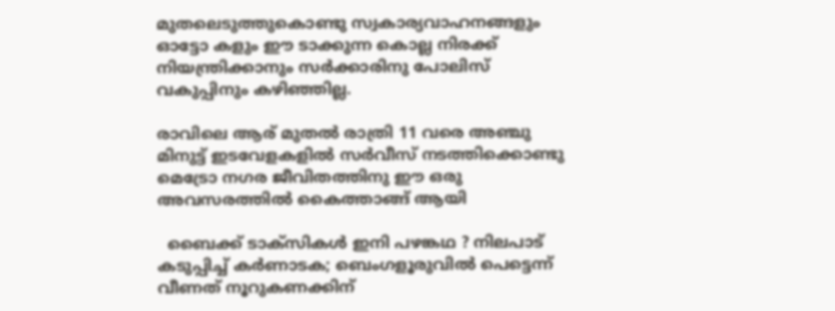മുതലെടുത്തുകൊണ്ടു സ്വകാര്യവാഹനങ്ങളും ഓട്ടോ കളും ഈ ടാക്കുന്ന കൊല്ല നിരക്ക് നിയന്ത്രിക്കാനും സര്‍ക്കാരിനു പോലിസ് വകുപ്പിനും കഴിഞ്ഞില്ല.

രാവിലെ ആര് മുതല്‍ രാത്രി 11 വരെ അഞ്ചു മിനുട്ട് ഇടവേളകളില്‍ സര്‍വീസ് നടത്തിക്കൊണ്ടു മെട്രോ നഗര ജീവിതത്തിനു ഈ ഒരു അവസരത്തില്‍ കൈത്താങ്ങ്‌ ആയി

  ബൈക്ക് ടാക്‌സികൾ ഇനി പഴങ്കഥ ? നിലപാട് കടുപ്പിച്ച് കർണാടക; ബെംഗളൂരുവിൽ പെട്ടെന്ന് വീണത് നൂറുകണക്കിന്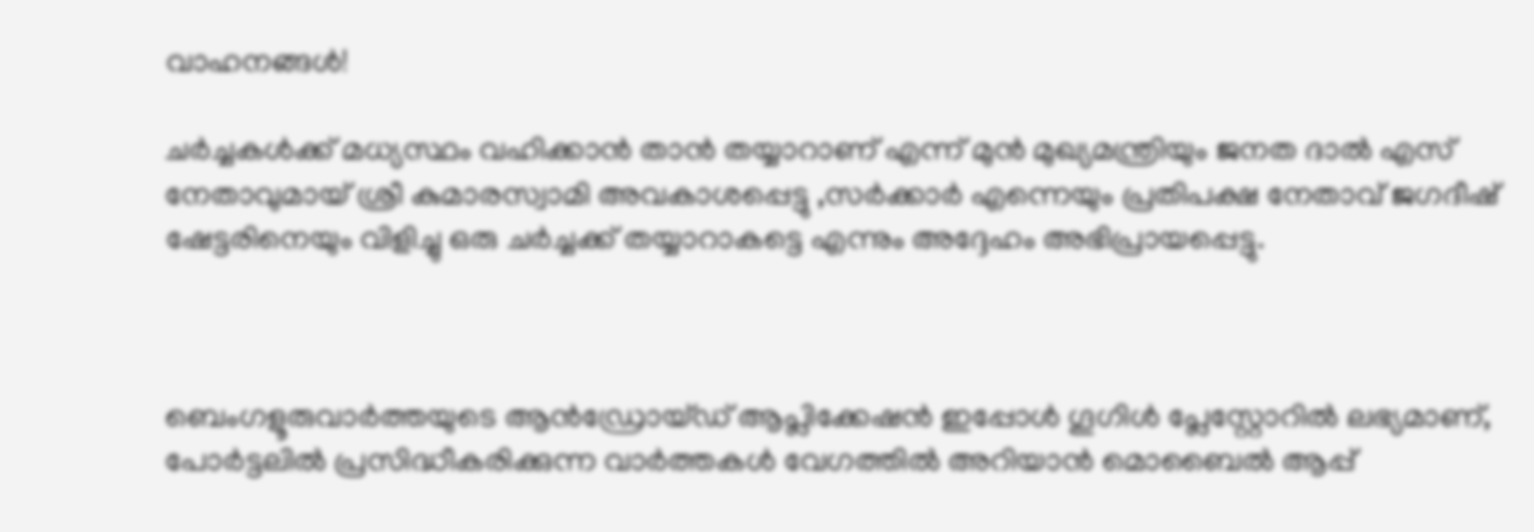വാഹനങ്ങൾ!

ചര്‍ച്ചകള്‍ക്ക് മധ്യസ്ഥം വഹിക്കാന്‍ താന്‍ തയ്യാറാണ് എന്ന് മുന്‍ മുഖ്യമന്ത്രിയും ജനത ദാല്‍ എസ് നേതാവുമായ് ശ്രീ കുമാരസ്വാമി അവകാശപ്പെട്ടു ,സര്‍ക്കാര്‍ എന്നെയും പ്രതിപക്ഷ നേതാവ് ജഗദീഷ് ഷേട്ടരിനെയും വിളിച്ചു ഒരു ചര്‍ച്ചക്ക് തയ്യാറാകട്ടെ എന്നും അദ്ദേഹം അഭിപ്രായപ്പെട്ടു.



ബെംഗളൂരുവാർത്തയുടെ ആൻഡ്രോയ്ഡ് ആപ്ലിക്കേഷൻ ഇപ്പോൾ ഗൂഗിൾ പ്ലേസ്റ്റോറിൽ ലഭ്യമാണ്, പോർട്ടലിൽ പ്രസിദ്ധീകരിക്കുന്ന വാർത്തകൾ വേഗത്തിൽ അറിയാൻ മൊബൈൽ ആപ്പ്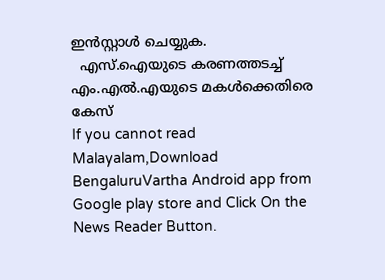ഇൻസ്റ്റാൾ ചെയ്യുക.
  എസ്.ഐയുടെ കരണത്തടച്ച് എം.എൽ.എയുടെ മകൾക്കെതിരെ കേസ്
If you cannot read Malayalam,Download BengaluruVartha Android app from Google play store and Click On the News Reader Button.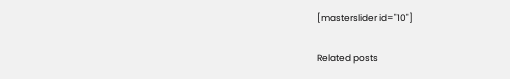[masterslider id="10"]

Related posts